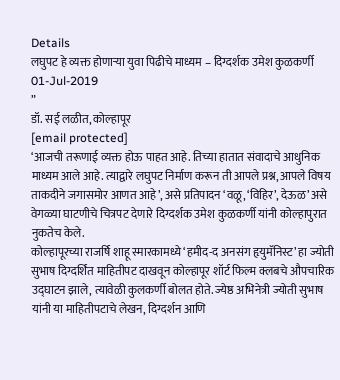Details
लघुपट हे व्यक्त होणाऱ्या युवा पिढीचे माध्यम – दिग्दर्शक उमेश कुळकर्णी
01-Jul-2019
”
डॉ. सई लळीत, कोल्हापूर
[email protected]
‘आजची तरूणाई व्यक्त होऊ पाहत आहे. तिच्या हातात संवादाचे आधुनिक माध्यम आले आहे. त्याद्वारे लघुपट निर्माण करून ती आपले प्रश्न, आपले विषय ताकदीने जगासमोर आणत आहे’, असे प्रतिपादन ‘वळू, ‘विहिर’, देऊळ’ असे वेगळ्या घाटणीचे चित्रपट देणारे दिग्दर्शक उमेश कुळकर्णी यांनी कोल्हापुरात नुकतेच केले.
कोल्हापूरच्या राजर्षि शाहू स्मारकामध्ये ‘हमीद-द अनसंग हृयुमॅनिस्ट’ हा ज्योती सुभाष दिग्दर्शित माहितीपट दाखवून कोल्हापूर शॉर्ट फिल्म क्लबचे औपचारिक उद्घाटन झाले, त्यावेळी कुलकर्णी बोलत होते. ज्येष्ठ अभिनेत्री ज्योती सुभाष यांनी या माहितीपटाचे लेखन, दिग्दर्शन आणि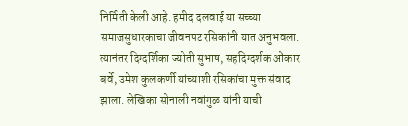निर्मिती केली आहे. हमीद दलवाई या सच्च्या समाजसुधारकाचा जीवनपट रसिकांनी यात अनुभवला. त्यानंतर दिग्दर्शिका ज्योती सुभाष, सहदिग्दर्शक ओंकार बर्वे, उमेश कुलकर्णी यांच्याशी रसिकांचा मुक्त संवाद झाला. लेखिका सोनाली नवांगुळ यांनी याची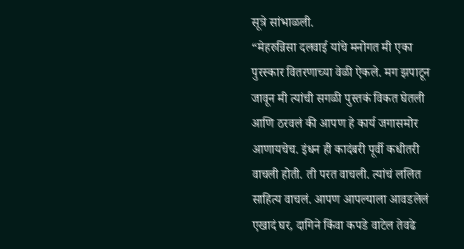सूत्रे सांभाळली.
“मेहरुन्निसा दलवाई यांचे मनोगत मी एका पुरस्कार वितरणाच्या वेळी ऐकले. मग झपाटून जावून मी त्यांची सगळी पुस्तकं विकत घेतली आणि ठरवलं की आपण हे कार्य जगासमोर आणायचेच. इंधन ही कादंबरी पूर्वी कधीतरी वाचली होती. ती परत वाचली. त्यांचं ललित साहित्य वाचलं. आपण आपल्याला आवडलेलं एखादं घर, दागिने किंवा कपडे वाटेल तेवढे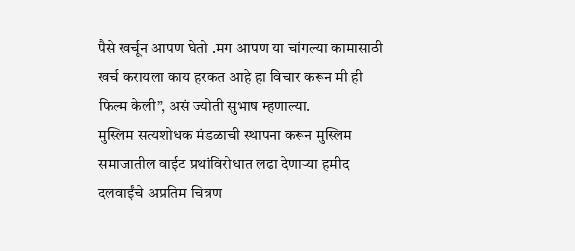पैसे खर्चून आपण घेतो .मग आपण या चांगल्या कामासाठी खर्च करायला काय हरकत आहे हा विचार करून मी ही फिल्म केली”, असं ज्योती सुभाष म्हणाल्या.
मुस्लिम सत्यशोधक मंडळाची स्थापना करून मुस्लिम समाजातील वाईट प्रथांविरोधात लढा देणाऱ्या हमीद दलवाईंचे अप्रतिम चित्रण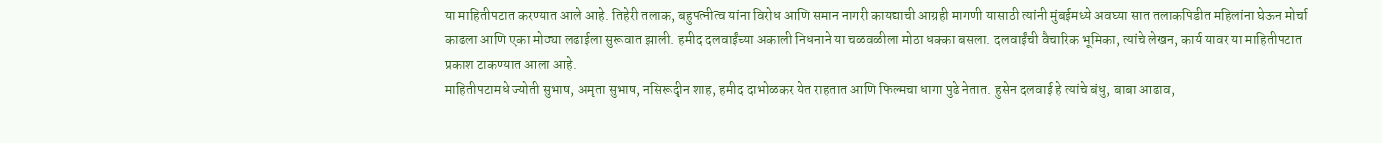या माहितीपटात करण्यात आले आहे. तिहेरी तलाक, बहुपत्नीत्व यांना विरोध आणि समान नागरी कायद्याची आग्रही मागणी यासाठी त्यांनी मुंबईमध्ये अवघ्या सात तलाकपिडीत महिलांना घेऊन मोर्चा काढला आणि एका मोठ्या लढाईला सुरूवात झाली. हमीद दलवाईंच्या अकाली निधनाने या चळवळीला मोठा धक्का बसला. दलवाईंची वैचारिक भूमिका, त्यांचे लेखन, कार्य यावर या माहितीपटात प्रकाश टाकण्यात आला आहे.
माहितीपटामधे ज्योती सुभाष, अमृता सुभाष, नसिरूदृीन शाह, हमीद दाभोळकर येत राहतात आणि फिल्मचा धागा पुढे नेतात. हुसेन दलवाई हे त्यांचे बंधु, बाबा आढाव,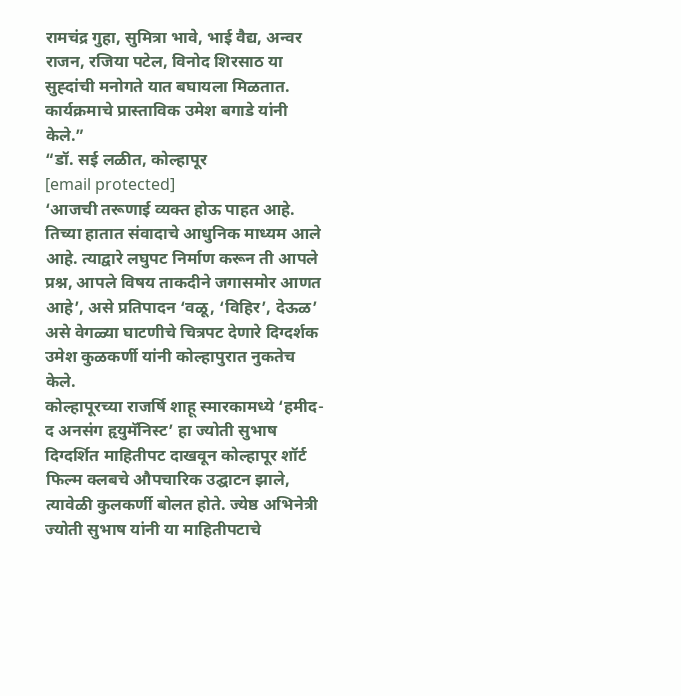रामचंद्र गुहा, सुमित्रा भावे, भाई वैद्य, अन्वर राजन, रजिया पटेल, विनोद शिरसाठ या सुह्दांची मनोगते यात बघायला मिळतात. कार्यक्रमाचे प्रास्ताविक उमेश बगाडे यांनी केले.”
“डॉ. सई लळीत, कोल्हापूर
[email protected]
‘आजची तरूणाई व्यक्त होऊ पाहत आहे. तिच्या हातात संवादाचे आधुनिक माध्यम आले आहे. त्याद्वारे लघुपट निर्माण करून ती आपले प्रश्न, आपले विषय ताकदीने जगासमोर आणत आहे’, असे प्रतिपादन ‘वळू, ‘विहिर’, देऊळ’ असे वेगळ्या घाटणीचे चित्रपट देणारे दिग्दर्शक उमेश कुळकर्णी यांनी कोल्हापुरात नुकतेच केले.
कोल्हापूरच्या राजर्षि शाहू स्मारकामध्ये ‘हमीद-द अनसंग हृयुमॅनिस्ट’ हा ज्योती सुभाष दिग्दर्शित माहितीपट दाखवून कोल्हापूर शॉर्ट फिल्म क्लबचे औपचारिक उद्घाटन झाले, त्यावेळी कुलकर्णी बोलत होते. ज्येष्ठ अभिनेत्री ज्योती सुभाष यांनी या माहितीपटाचे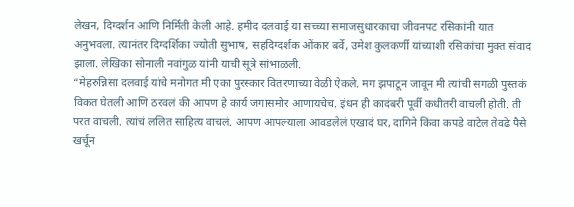लेखन, दिग्दर्शन आणि निर्मिती केली आहे. हमीद दलवाई या सच्च्या समाजसुधारकाचा जीवनपट रसिकांनी यात अनुभवला. त्यानंतर दिग्दर्शिका ज्योती सुभाष, सहदिग्दर्शक ओंकार बर्वे, उमेश कुलकर्णी यांच्याशी रसिकांचा मुक्त संवाद झाला. लेखिका सोनाली नवांगुळ यांनी याची सूत्रे सांभाळली.
“मेहरुन्निसा दलवाई यांचे मनोगत मी एका पुरस्कार वितरणाच्या वेळी ऐकले. मग झपाटून जावून मी त्यांची सगळी पुस्तकं विकत घेतली आणि ठरवलं की आपण हे कार्य जगासमोर आणायचेच. इंधन ही कादंबरी पूर्वी कधीतरी वाचली होती. ती परत वाचली. त्यांचं ललित साहित्य वाचलं. आपण आपल्याला आवडलेलं एखादं घर, दागिने किंवा कपडे वाटेल तेवढे पैसे खर्चून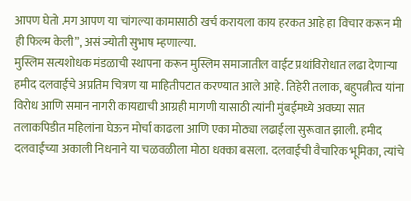आपण घेतो .मग आपण या चांगल्या कामासाठी खर्च करायला काय हरकत आहे हा विचार करून मी ही फिल्म केली”, असं ज्योती सुभाष म्हणाल्या.
मुस्लिम सत्यशोधक मंडळाची स्थापना करून मुस्लिम समाजातील वाईट प्रथांविरोधात लढा देणाऱ्या हमीद दलवाईंचे अप्रतिम चित्रण या माहितीपटात करण्यात आले आहे. तिहेरी तलाक, बहुपत्नीत्व यांना विरोध आणि समान नागरी कायद्याची आग्रही मागणी यासाठी त्यांनी मुंबईमध्ये अवघ्या सात तलाकपिडीत महिलांना घेऊन मोर्चा काढला आणि एका मोठ्या लढाईला सुरूवात झाली. हमीद दलवाईंच्या अकाली निधनाने या चळवळीला मोठा धक्का बसला. दलवाईंची वैचारिक भूमिका, त्यांचे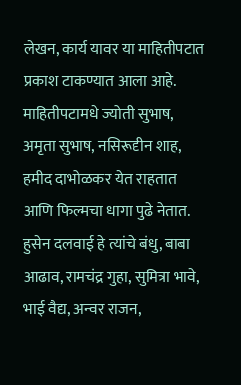लेखन, कार्य यावर या माहितीपटात प्रकाश टाकण्यात आला आहे.
माहितीपटामधे ज्योती सुभाष, अमृता सुभाष, नसिरूदृीन शाह, हमीद दाभोळकर येत राहतात आणि फिल्मचा धागा पुढे नेतात. हुसेन दलवाई हे त्यांचे बंधु, बाबा आढाव, रामचंद्र गुहा, सुमित्रा भावे, भाई वैद्य, अन्वर राजन,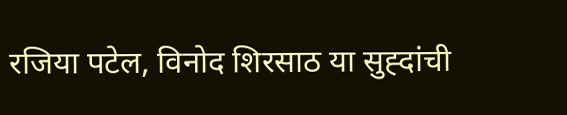रजिया पटेल, विनोद शिरसाठ या सुह्दांची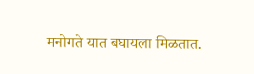मनोगते यात बघायला मिळतात.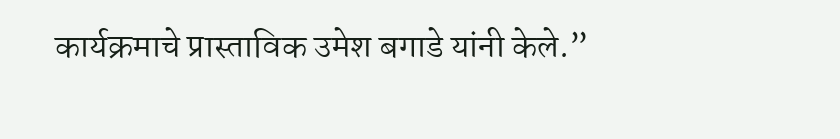कार्यक्रमाचे प्रास्ताविक उमेश बगाडे यांनी केले.”